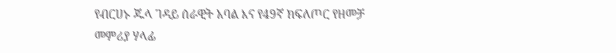የብርሀኑ ጁላ ገዳይ ሰራዊት አባል እና የ49ኛ ክፍለጦር የዘመቻ መምሪያ ሃላፊ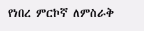የነበረ ምርኮኛ ለምስራቅ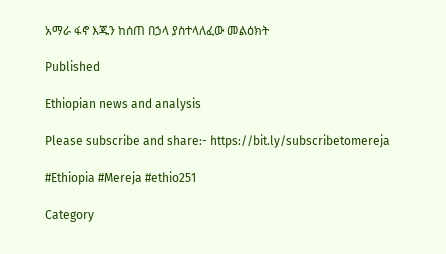አማራ ፋኖ እጁን ከሰጠ በኃላ ያስተላለፈው መልዕክት

Published

Ethiopian news and analysis

Please subscribe and share:- https://bit.ly/subscribetomereja

#Ethiopia #Mereja #ethio251

Category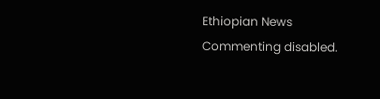Ethiopian News
Commenting disabled.